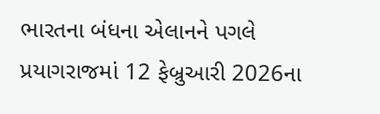ભારતના બંધના એલાનને પગલે પ્રયાગરાજમાં 12 ફેબ્રુઆરી 2026ના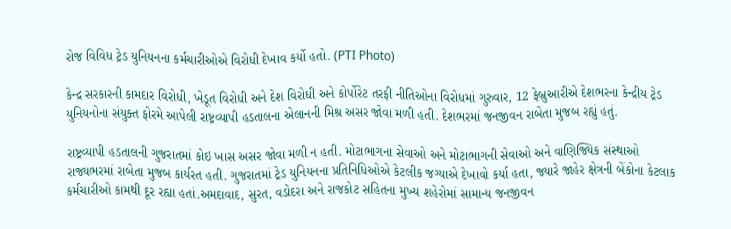રોજ વિવિધ ટ્રેડ યુનિયનના કર્મચારીઓએ વિરોધી દેખાવ કર્યો હતો. (PTI Photo)

કેન્દ્ર સરકારની કામદાર વિરોધી, ખેડૂત વિરોધી અને દેશ વિરોધી અને કોર્પોરેટ તરફી નીતિઓના વિરોધમાં ગુરુવાર, 12 ફેબ્રુઆરીએ દેશભરના કેન્દ્રીય ટ્રેડ યુનિયનોના સંયુક્ત ફોરમે આપેલી રાષ્ટ્રવ્યાપી હડતાલના એલાનની મિશ્ર અસર જોવા મળી હતી. દેશભરમાં જનજીવન રાબેતા મુજબ રહ્યું હતું.

રાષ્ટ્રવ્યાપી હડતાલની ગુજરાતમાં કોઇ ખાસ અસર જોવા મળી ન હતી. મોટાભાગના સેવાઓ અને મોટાભાગની સેવાઓ અને વાણિજ્યિક સંસ્થાઓ રાજ્યભરમાં રાબેતા મુજબ કાર્યરત હતી. ગુજરાતમાં ટ્રેડ યુનિયનના પ્રતિનિધિઓએ કેટલીક જગ્યાએ દેખાવો કર્યા હતા, જ્યારે જાહેર ક્ષેત્રની બેંકોના કેટલાક કર્મચારીઓ કામથી દૂર રહ્યા હતાં.અમદાવાદ, સુરત, વડોદરા અને રાજકોટ સહિતના મુખ્ય શહેરોમાં સામાન્ય જનજીવન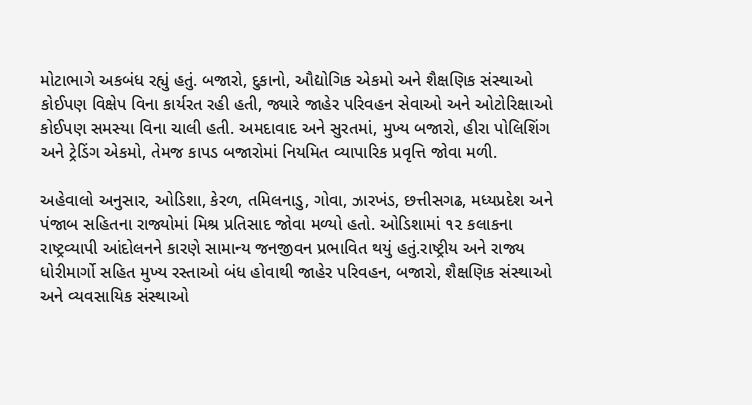મોટાભાગે અકબંધ રહ્યું હતું. બજારો, દુકાનો, ઔદ્યોગિક એકમો અને શૈક્ષણિક સંસ્થાઓ કોઈપણ વિક્ષેપ વિના કાર્યરત રહી હતી, જ્યારે જાહેર પરિવહન સેવાઓ અને ઓટોરિક્ષાઓ કોઈપણ સમસ્યા વિના ચાલી હતી. અમદાવાદ અને સુરતમાં, મુખ્ય બજારો, હીરા પોલિશિંગ અને ટ્રેડિંગ એકમો, તેમજ કાપડ બજારોમાં નિયમિત વ્યાપારિક પ્રવૃત્તિ જોવા મળી.

અહેવાલો અનુસાર, ઓડિશા, કેરળ, તમિલનાડુ, ગોવા, ઝારખંડ, છત્તીસગઢ, મધ્યપ્રદેશ અને પંજાબ સહિતના રાજ્યોમાં મિશ્ર પ્રતિસાદ જોવા મળ્યો હતો. ઓડિશામાં ૧૨ કલાકના રાષ્ટ્રવ્યાપી આંદોલનને કારણે સામાન્ય જનજીવન પ્રભાવિત થયું હતું.રાષ્ટ્રીય અને રાજ્ય ધોરીમાર્ગો સહિત મુખ્ય રસ્તાઓ બંધ હોવાથી જાહેર પરિવહન, બજારો, શૈક્ષણિક સંસ્થાઓ અને વ્યવસાયિક સંસ્થાઓ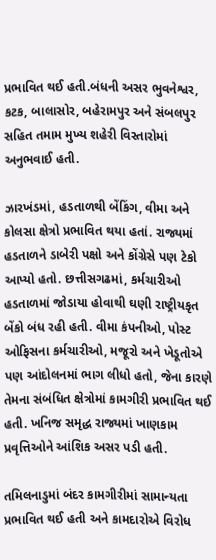પ્રભાવિત થઈ હતી.બંધની અસર ભુવનેશ્વર, કટક, બાલાસોર, બહેરામપુર અને સંબલપુર સહિત તમામ મુખ્ય શહેરી વિસ્તારોમાં અનુભવાઈ હતી.

ઝારખંડમાં, હડતાળથી બેંકિંગ, વીમા અને કોલસા ક્ષેત્રો પ્રભાવિત થયા હતાં. રાજ્યમાં હડતાળને ડાબેરી પક્ષો અને કોંગ્રેસે પણ ટેકો આપ્યો હતો. છત્તીસગઢમાં, કર્મચારીઓ હડતાળમાં જોડાયા હોવાથી ઘણી રાષ્ટ્રીયકૃત બેંકો બંધ રહી હતી. વીમા કંપનીઓ, પોસ્ટ ઓફિસના કર્મચારીઓ, મજૂરો અને ખેડૂતોએ પણ આંદોલનમાં ભાગ લીધો હતો, જેના કારણે તેમના સંબંધિત ક્ષેત્રોમાં કામગીરી પ્રભાવિત થઈ હતી. ખનિજ સમૃદ્ધ રાજ્યમાં ખાણકામ પ્રવૃત્તિઓને આંશિક અસર પડી હતી.

તમિલનાડુમાં બંદર કામગીરીમાં સામાન્યતા પ્રભાવિત થઈ હતી અને કામદારોએ વિરોધ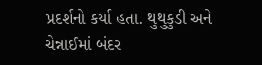પ્રદર્શનો કર્યા હતા. થુથુકુડી અને ચેન્નાઈમાં બંદર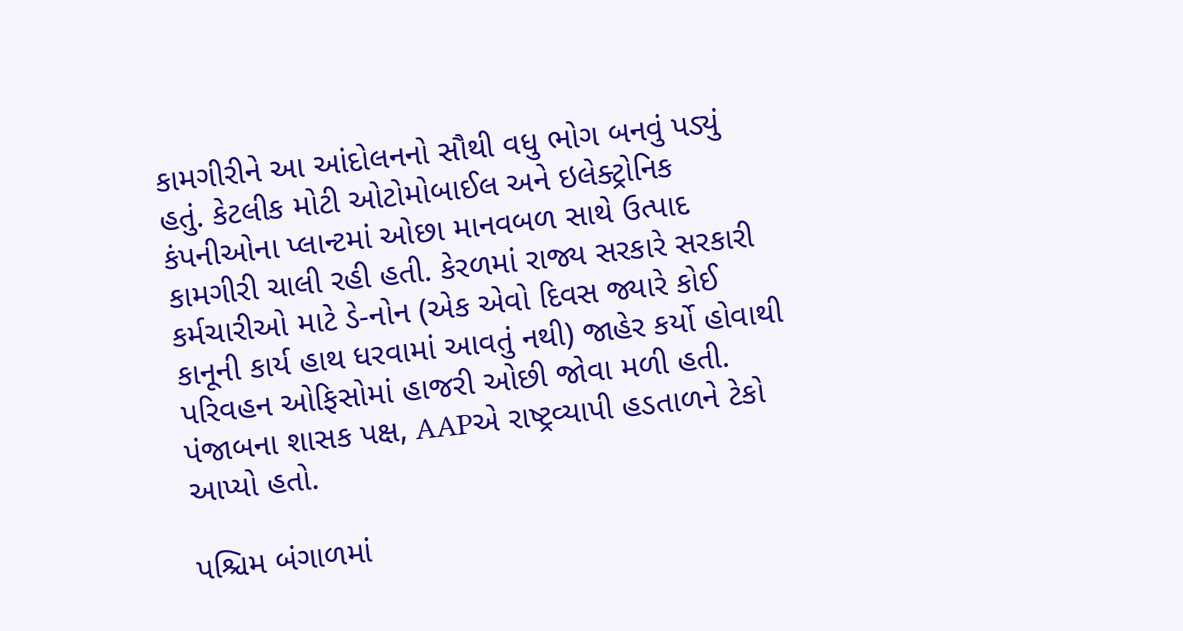કામગીરીને આ આંદોલનનો સૌથી વધુ ભોગ બનવું પડ્યું હતું. કેટલીક મોટી ઓટોમોબાઈલ અને ઇલેક્ટ્રોનિક કંપનીઓના પ્લાન્ટમાં ઓછા માનવબળ સાથે ઉત્પાદ કામગીરી ચાલી રહી હતી. કેરળમાં રાજ્ય સરકારે સરકારી કર્મચારીઓ માટે ડે-નોન (એક એવો દિવસ જ્યારે કોઈ કાનૂની કાર્ય હાથ ધરવામાં આવતું નથી) જાહેર કર્યો હોવાથી પરિવહન ઓફિસોમાં હાજરી ઓછી જોવા મળી હતી. પંજાબના શાસક પક્ષ, AAPએ રાષ્ટ્રવ્યાપી હડતાળને ટેકો આપ્યો હતો.

પશ્ચિમ બંગાળમાં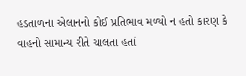હડતાળના એલાનનો કોઈ પ્રતિભાવ મળ્યો ન હતો કારણ કે વાહનો સામાન્ય રીતે ચાલતા હતાં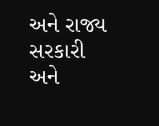અને રાજ્ય સરકારી અને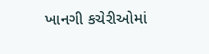ખાનગી કચેરીઓમાં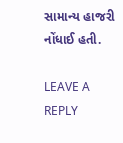સામાન્ય હાજરી નોંધાઈ હતી.

LEAVE A REPLY